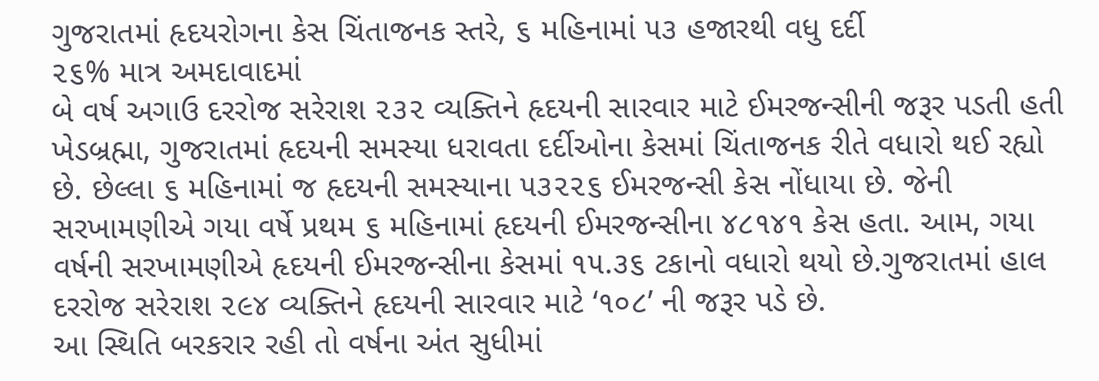ગુજરાતમાં હૃદયરોગના કેસ ચિંતાજનક સ્તરે, ૬ મહિનામાં ૫૩ હજારથી વધુ દર્દી
૨૬% માત્ર અમદાવાદમાં
બે વર્ષ અગાઉ દરરોજ સરેરાશ ૨૩૨ વ્યક્તિને હૃદયની સારવાર માટે ઈમરજન્સીની જરૂર પડતી હતી
ખેડબ્રહ્મા, ગુજરાતમાં હૃદયની સમસ્યા ધરાવતા દર્દીઓના કેસમાં ચિંતાજનક રીતે વધારો થઈ રહ્યો છે. છેલ્લા ૬ મહિનામાં જ હૃદયની સમસ્યાના ૫૩૨૨૬ ઈમરજન્સી કેસ નોંધાયા છે. જેની સરખામણીએ ગયા વર્ષે પ્રથમ ૬ મહિનામાં હૃદયની ઈમરજન્સીના ૪૮૧૪૧ કેસ હતા. આમ, ગયા વર્ષની સરખામણીએ હૃદયની ઈમરજન્સીના કેસમાં ૧૫.૩૬ ટકાનો વધારો થયો છે.ગુજરાતમાં હાલ દરરોજ સરેરાશ ૨૯૪ વ્યક્તિને હૃદયની સારવાર માટે ‘૧૦૮’ ની જરૂર પડે છે.
આ સ્થિતિ બરકરાર રહી તો વર્ષના અંત સુધીમાં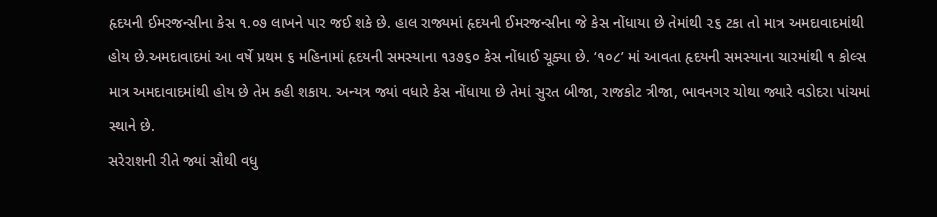હૃદયની ઈમરજન્સીના કેસ ૧.૦૭ લાખને પાર જઈ શકે છે. હાલ રાજ્યમાં હૃદયની ઈમરજન્સીના જે કેસ નોંધાયા છે તેમાંથી ૨૬ ટકા તો માત્ર અમદાવાદમાંથી હોય છે.અમદાવાદમાં આ વર્ષે પ્રથમ ૬ મહિનામાં હૃદયની સમસ્યાના ૧૩૭૬૦ કેસ નોંધાઈ ચૂક્યા છે. ‘૧૦૮’ માં આવતા હૃદયની સમસ્યાના ચારમાંથી ૧ કોલ્સ માત્ર અમદાવાદમાંથી હોય છે તેમ કહી શકાય. અન્યત્ર જ્યાં વધારે કેસ નોંધાયા છે તેમાં સુરત બીજા, રાજકોટ ત્રીજા, ભાવનગર ચોથા જ્યારે વડોદરા પાંચમાં સ્થાને છે.
સરેરાશની રીતે જ્યાં સૌથી વધુ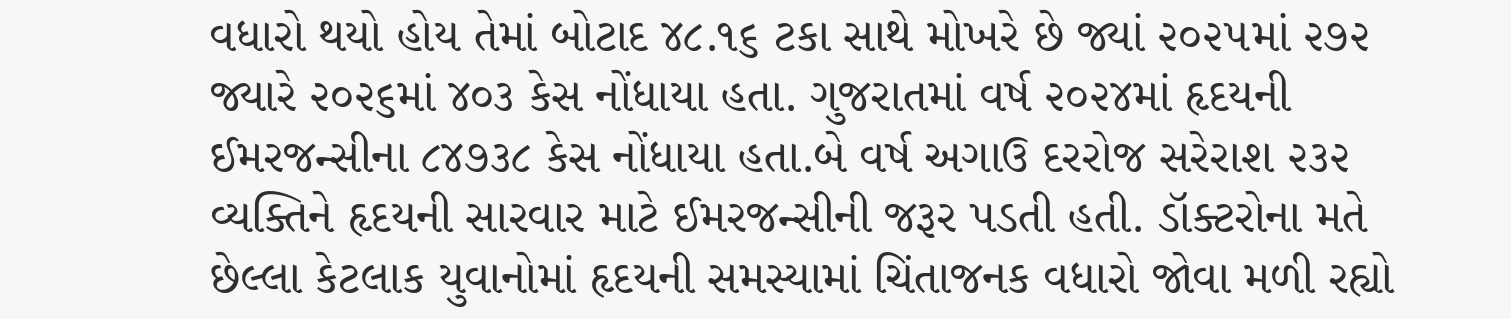વધારો થયો હોય તેમાં બોટાદ ૪૮.૧૬ ટકા સાથે મોખરે છે જ્યાં ૨૦૨૫માં ૨૭૨ જ્યારે ૨૦૨૬માં ૪૦૩ કેસ નોંધાયા હતા. ગુજરાતમાં વર્ષ ૨૦૨૪માં હૃદયની ઈમરજન્સીના ૮૪૭૩૮ કેસ નોંધાયા હતા.બે વર્ષ અગાઉ દરરોજ સરેરાશ ૨૩૨ વ્યક્તિને હૃદયની સારવાર માટે ઈમરજન્સીની જરૂર પડતી હતી. ડૉક્ટરોના મતે છેલ્લા કેટલાક યુવાનોમાં હૃદયની સમસ્યામાં ચિંતાજનક વધારો જોવા મળી રહ્યો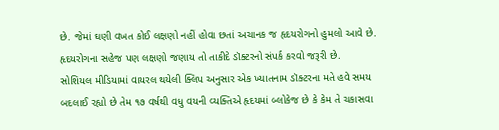છે. જેમાં ઘણી વખત કોઈ લક્ષણો નહીં હોવા છતાં અચાનક જ હૃદયરોગનો હુમલો આવે છે. હૃદયરોગના સહેજ પણ લક્ષણો જણાય તો તાકીદે ડૉક્ટરનો સંપર્ક કરવો જરૂરી છે.
સોશિયલ મીડિયામાં વાયરલ થયેલી ક્લિપ અનુસાર એક ખ્યાતનામ ડૉક્ટરના મતે હવે સમય બદલાઈ રહ્યો છે તેમ ૧૭ વર્ષથી વધુ વયની વ્યક્તિએ હૃદયમાં બ્લોકેજ છે કે કેમ તે ચકાસવા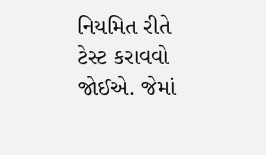નિયમિત રીતે ટેસ્ટ કરાવવો જોઈએ. જેમાં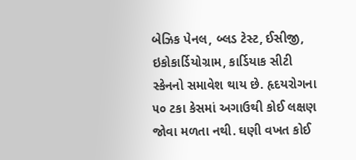બેઝિક પેનલ, બ્લડ ટેસ્ટ, ઈસીજી, ઇકોકાર્ડિયોગ્રામ, કાર્ડિયાક સીટી સ્કેનનો સમાવેશ થાય છે. હૃદયરોગના ૫૦ ટકા કેસમાં અગાઉથી કોઈ લક્ષણ જોવા મળતા નથી. ઘણી વખત કોઈ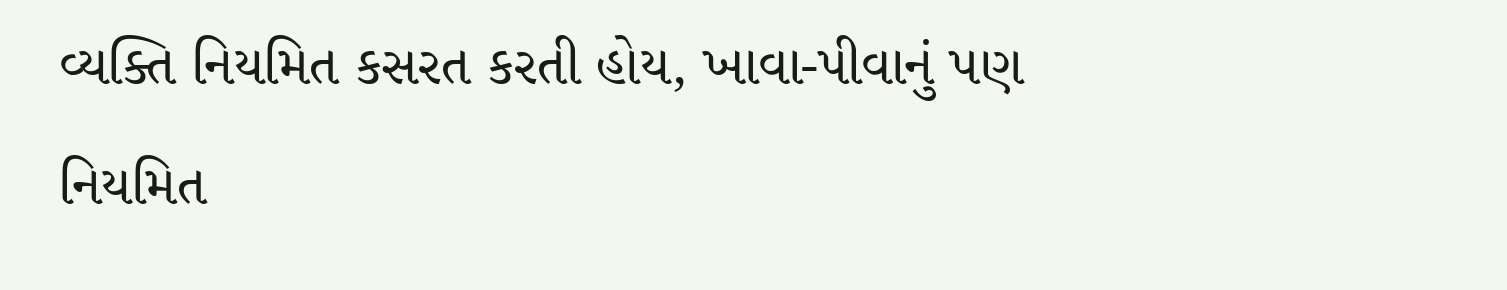વ્યક્તિ નિયમિત કસરત કરતી હોય, ખાવા-પીવાનું પણ નિયમિત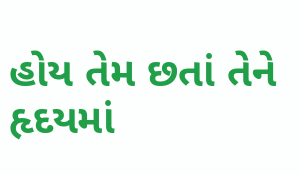હોય તેમ છતાં તેને હૃદયમાં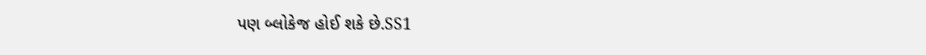પણ બ્લોકેજ હોઈ શકે છે.SS1